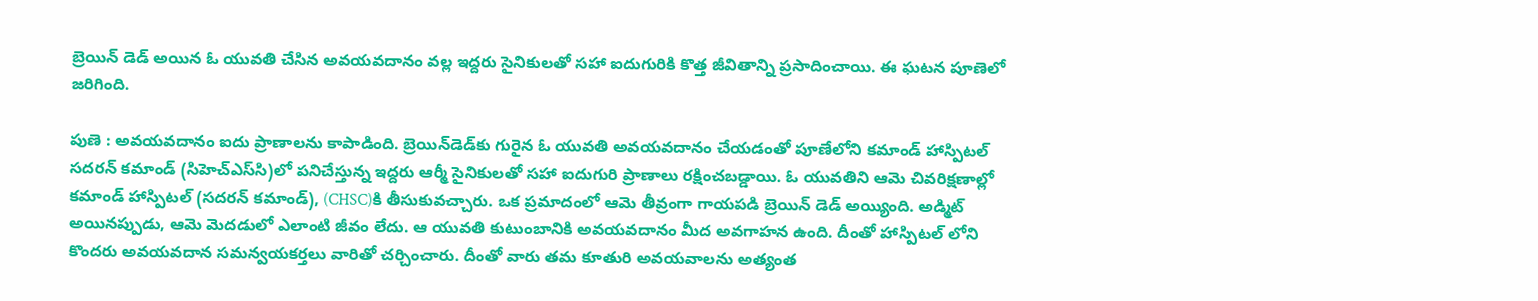బ్రెయిన్ డెడ్ అయిన ఓ యువతి చేసిన అవయవదానం వల్ల ఇద్దరు సైనికులతో సహా ఐదుగురికి కొత్త జీవితాన్ని ప్రసాదించాయి. ఈ ఘటన పూణెలో జరిగింది.

పుణె : అవయవదానం ఐదు ప్రాణాలను కాపాడింది. బ్రెయిన్‌డెడ్‌కు గురైన ఓ యువతి అవయవదానం చేయడంతో పూణేలోని కమాండ్ హాస్పిటల్ సదరన్ కమాండ్ (సిహెచ్‌ఎస్‌సి)లో పనిచేస్తున్న ఇద్దరు ఆర్మీ సైనికులతో సహా ఐదుగురి ప్రాణాలు రక్షించబడ్డాయి. ఓ యువతిని ఆమె చివరిక్షణాల్లో కమాండ్ హాస్పిటల్ (సదరన్ కమాండ్), (CHSC)కి తీసుకువచ్చారు. ఒక ప్రమాదంలో ఆమె తీవ్రంగా గాయపడి బ్రెయిన్ డెడ్ అయ్యింది. అడ్మిట్ అయినప్పుడు, ఆమె మెదడులో ఎలాంటి జీవం లేదు. ఆ యువతి కుటుంబానికి అవయవదానం మీద అవగాహన ఉంది. దీంతో హాస్పిటల్ లోని కొందరు అవయవదాన సమన్వయకర్తలు వారితో చర్చించారు. దీంతో వారు తమ కూతురి అవయవాలను అత్యంత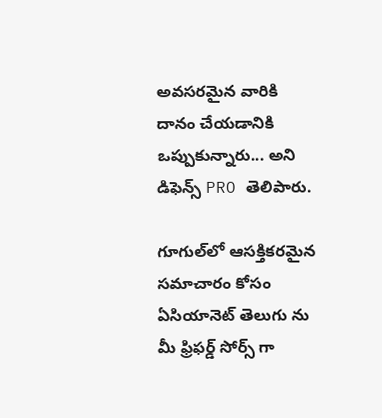అవసరమైన వారికి దానం చేయడానికి ఒప్పుకున్నారు... అని డిఫెన్స్ PRO తెలిపారు.

గూగుల్‌లో ఆసక్తికరమైన సమాచారం కోసం ఏసియానెట్ తెలుగు ను మీ ఫ్రిఫర్డ్ సోర్స్ గా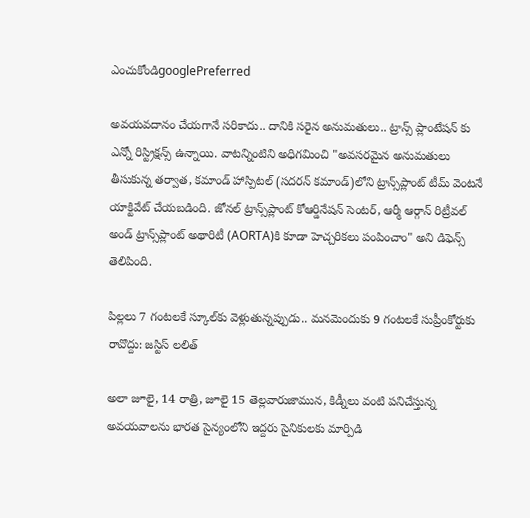ఎంచుకోండిgooglePreferred

అవయవదానం చేయగానే సరికాదు.. దానికి సరైన అనుమతులు.. ట్రాన్స్ ప్లాంటేషన్ కు ఎన్నో రిస్ట్రిక్షన్స్ ఉన్నాయి. వాటన్నింటిని అధిగమించి "అవసరమైన అనుమతులు తీసుకున్న తర్వాత, కమాండ్ హాస్పిటల్ (సదరన్ కమాండ్)లోని ట్రాన్స్‌ప్లాంట్ టీమ్ వెంటనే యాక్టివేట్ చేయబడింది. జోనల్ ట్రాన్స్‌ప్లాంట్ కోఆర్డినేషన్ సెంటర్, ఆర్మీ ఆర్గాన్ రిట్రీవల్ అండ్ ట్రాన్స్‌ప్లాంట్ అథారిటీ (AORTA)కి కూడా హెచ్చరికలు పంపించాం" అని డిఫెన్స్ తెలిపింది.

పిల్లలు 7 గంటలకే స్కూల్‌కు వెళ్లుతున్నప్పుడు.. మనమెందుకు 9 గంటలకే సుప్రీంకోర్టుకు రావొద్దు: జస్టిస్ లలిత్

అలా జూలై, 14 రాత్రి, జూలై 15 తెల్లవారుజామున, కిడ్నీలు వంటి పనిచేస్తున్న అవయవాలను భారత సైన్యంలోని ఇద్దరు సైనికులకు మార్పిడి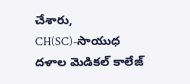చేశారు, CH(SC)-సాయుధ దళాల మెడికల్ కాలేజ్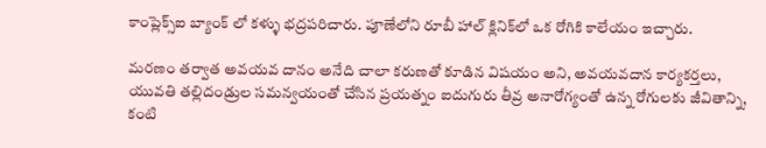కాంప్లెక్స్ఐ బ్యాంక్ లో కళ్ళు భద్రపరిచారు. పూణేలోని రూబీ హాల్ క్లినిక్‌లో ఒక రోగికి కాలేయం ఇచ్చారు.

మరణం తర్వాత అవయవ దానం అనేది చాలా కరుణతో కూడిన విషయం అని, అవయవదాన కార్యకర్తలు, యువతి తల్లిదండ్రుల సమన్వయంతో చేసిన ప్రయత్నం ఐదుగురు తీవ్ర అనారోగ్యంతో ఉన్న రోగులకు జీవితాన్ని, కంటి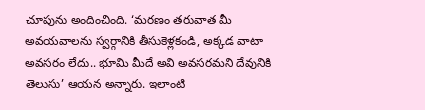చూపును అందించింది. ‘మరణం తరువాత మీ అవయవాలను స్వర్గానికి తీసుకెళ్లకండి, అక్కడ వాటా అవసరం లేదు.. భూమి మీదే అవి అవసరమని దేవునికి తెలుసు’ ఆయన అన్నారు. ఇలాంటి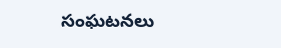సంఘటనలు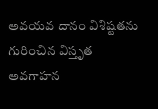అవయవ దానం విశిష్టతను గురించిన విస్తృత అవగాహన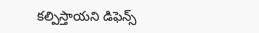కల్పిస్తాయని డిఫెన్స్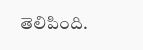తెలిపింది.